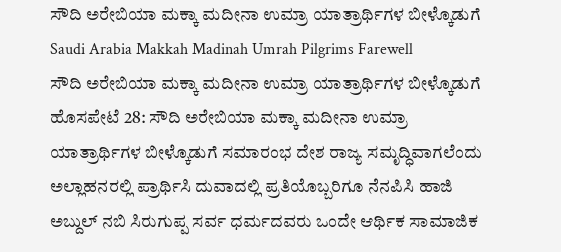ಸೌದಿ ಅರೇಬಿಯಾ ಮಕ್ಕಾ ಮದೀನಾ ಉಮ್ರಾ ಯಾತ್ರಾರ್ಥಿಗಳ ಬೀಳ್ಕೊಡುಗೆ
Saudi Arabia Makkah Madinah Umrah Pilgrims Farewell
ಸೌದಿ ಅರೇಬಿಯಾ ಮಕ್ಕಾ ಮದೀನಾ ಉಮ್ರಾ ಯಾತ್ರಾರ್ಥಿಗಳ ಬೀಳ್ಕೊಡುಗೆ
ಹೊಸಪೇಟೆ 28: ಸೌದಿ ಅರೇಬಿಯಾ ಮಕ್ಕಾ ಮದೀನಾ ಉಮ್ರಾ ಯಾತ್ರಾರ್ಥಿಗಳ ಬೀಳ್ಕೊಡುಗೆ ಸಮಾರಂಭ ದೇಶ ರಾಜ್ಯ ಸಮೃದ್ಧಿವಾಗಲೆಂದು ಅಲ್ಲಾಹನರಲ್ಲಿ ಪ್ರಾರ್ಥಿಸಿ ದುವಾದಲ್ಲಿ ಪ್ರತಿಯೊಬ್ಬರಿಗೂ ನೆನಪಿಸಿ ಹಾಜಿ ಅಬ್ದುಲ್ ನಬಿ ಸಿರುಗುಪ್ಪ ಸರ್ವ ಧರ್ಮದವರು ಒಂದೇ ಆರ್ಥಿಕ ಸಾಮಾಜಿಕ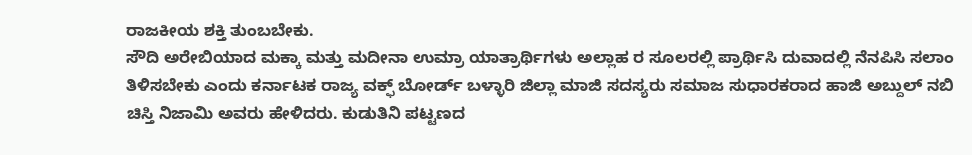ರಾಜಕೀಯ ಶಕ್ತಿ ತುಂಬಬೇಕು.
ಸೌದಿ ಅರೇಬಿಯಾದ ಮಕ್ಕಾ ಮತ್ತು ಮದೀನಾ ಉಮ್ರಾ ಯಾತ್ರಾರ್ಥಿಗಳು ಅಲ್ಲಾಹ ರ ಸೂಲರಲ್ಲಿ ಪ್ರಾರ್ಥಿಸಿ ದುವಾದಲ್ಲಿ ನೆನಪಿಸಿ ಸಲಾಂ ತಿಳಿಸಬೇಕು ಎಂದು ಕರ್ನಾಟಕ ರಾಜ್ಯ ವಕ್ಫ್ ಬೋರ್ಡ್ ಬಳ್ಳಾರಿ ಜಿಲ್ಲಾ ಮಾಜಿ ಸದಸ್ಯರು ಸಮಾಜ ಸುಧಾರಕರಾದ ಹಾಜಿ ಅಬ್ದುಲ್ ನಬಿ ಚಿಸ್ತಿ ನಿಜಾಮಿ ಅವರು ಹೇಳಿದರು. ಕುಡುತಿನಿ ಪಟ್ಟಣದ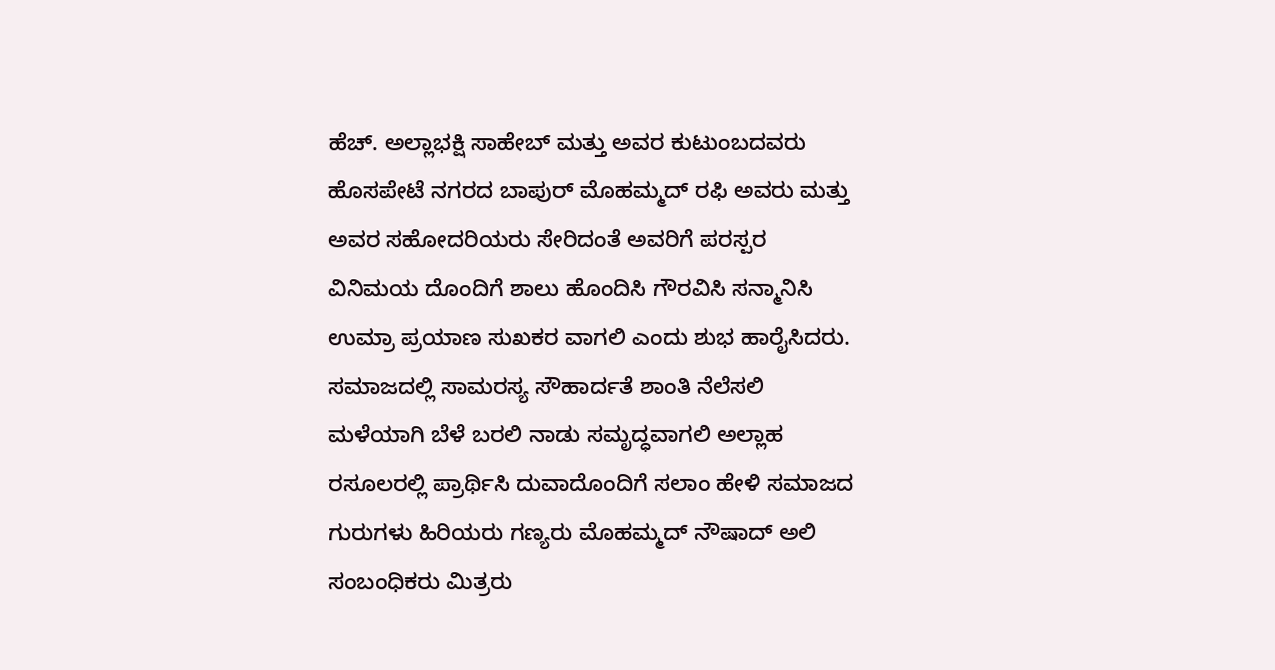ಹೆಚ್. ಅಲ್ಲಾಭಕ್ಷಿ ಸಾಹೇಬ್ ಮತ್ತು ಅವರ ಕುಟುಂಬದವರು ಹೊಸಪೇಟೆ ನಗರದ ಬಾಪುರ್ ಮೊಹಮ್ಮದ್ ರಫಿ ಅವರು ಮತ್ತು ಅವರ ಸಹೋದರಿಯರು ಸೇರಿದಂತೆ ಅವರಿಗೆ ಪರಸ್ಪರ ವಿನಿಮಯ ದೊಂದಿಗೆ ಶಾಲು ಹೊಂದಿಸಿ ಗೌರವಿಸಿ ಸನ್ಮಾನಿಸಿ ಉಮ್ರಾ ಪ್ರಯಾಣ ಸುಖಕರ ವಾಗಲಿ ಎಂದು ಶುಭ ಹಾರೈಸಿದರು.
ಸಮಾಜದಲ್ಲಿ ಸಾಮರಸ್ಯ ಸೌಹಾರ್ದತೆ ಶಾಂತಿ ನೆಲೆಸಲಿ ಮಳೆಯಾಗಿ ಬೆಳೆ ಬರಲಿ ನಾಡು ಸಮೃದ್ಧವಾಗಲಿ ಅಲ್ಲಾಹ ರಸೂಲರಲ್ಲಿ ಪ್ರಾರ್ಥಿಸಿ ದುವಾದೊಂದಿಗೆ ಸಲಾಂ ಹೇಳಿ ಸಮಾಜದ ಗುರುಗಳು ಹಿರಿಯರು ಗಣ್ಯರು ಮೊಹಮ್ಮದ್ ನೌಷಾದ್ ಅಲಿ ಸಂಬಂಧಿಕರು ಮಿತ್ರರು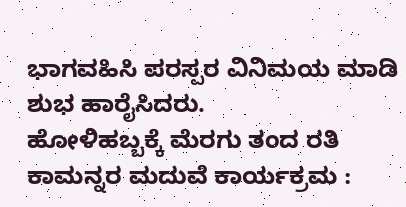ಭಾಗವಹಿಸಿ ಪರಸ್ಪರ ವಿನಿಮಯ ಮಾಡಿ ಶುಭ ಹಾರೈಸಿದರು.
ಹೋಳಿಹಬ್ಬಕ್ಕೆ ಮೆರಗು ತಂದ ರತಿ ಕಾಮನ್ನರ ಮದುವೆ ಕಾರ್ಯಕ್ರಮ :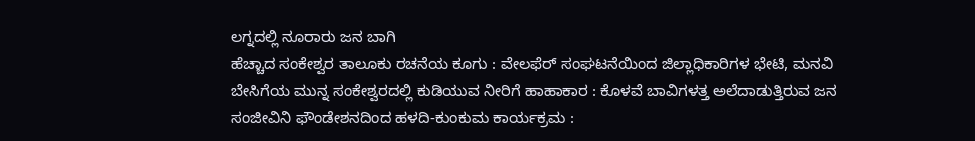ಲಗ್ನದಲ್ಲಿ ನೂರಾರು ಜನ ಬಾಗಿ
ಹೆಚ್ಚಾದ ಸಂಕೇಶ್ವರ ತಾಲೂಕು ರಚನೆಯ ಕೂಗು : ವೇಲಫೆರ್ ಸಂಘಟನೆಯಿಂದ ಜಿಲ್ಲಾಧಿಕಾರಿಗಳ ಭೇಟಿ, ಮನವಿ
ಬೇಸಿಗೆಯ ಮುನ್ನ ಸಂಕೇಶ್ವರದಲ್ಲಿ ಕುಡಿಯುವ ನೀರಿಗೆ ಹಾಹಾಕಾರ : ಕೊಳವೆ ಬಾವಿಗಳತ್ತ ಅಲೆದಾಡುತ್ತಿರುವ ಜನ
ಸಂಜೀವಿನಿ ಫೌಂಡೇಶನದಿಂದ ಹಳದಿ-ಕುಂಕುಮ ಕಾರ್ಯಕ್ರಮ :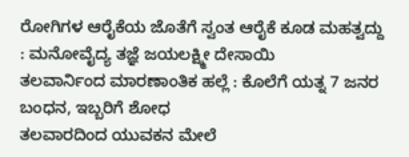ರೋಗಿಗಳ ಆರೈಕೆಯ ಜೊತೆಗೆ ಸ್ವಂತ ಆರೈಕೆ ಕೂಡ ಮಹತ್ವದ್ದು : ಮನೋವೈದ್ಯ ತಜ್ಞೆ ಜಯಲಕ್ಷ್ಮೀ ದೇಸಾಯಿ
ತಲವಾರ್ನಿಂದ ಮಾರಣಾಂತಿಕ ಹಲ್ಲೆ : ಕೊಲೆಗೆ ಯತ್ನ 7 ಜನರ ಬಂಧನ, ಇಬ್ಬರಿಗೆ ಶೋಧ
ತಲವಾರದಿಂದ ಯುವಕನ ಮೇಲೆ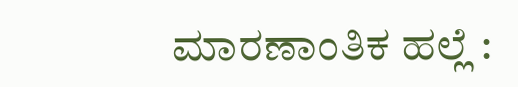ಮಾರಣಾಂತಿಕ ಹಲ್ಲೆ :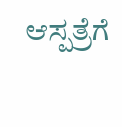ಆಸ್ಪತ್ರೆಗೆ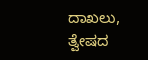ದಾಖಲು, ತ್ವೇಷದ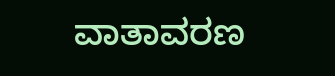ವಾತಾವರಣ